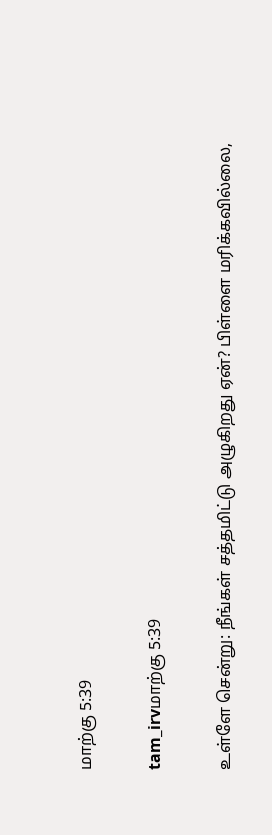மாற்கு 5:39

tam_irvமாற்கு 5:39

உள்ளே சென்று: நீங்கள் சத்தமிட்டு அழுகிறது ஏன்? பிள்ளை மரிக்கவில்லை,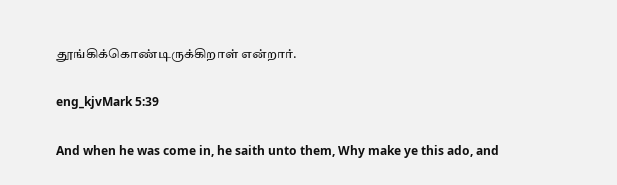தூங்கிக்கொண்டிருக்கிறாள் என்றார்.

eng_kjvMark 5:39

And when he was come in, he saith unto them, Why make ye this ado, and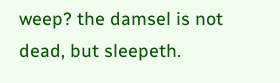weep? the damsel is not dead, but sleepeth.